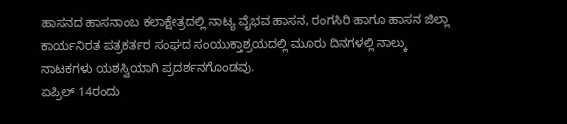ಹಾಸನದ ಹಾಸನಾಂಬ ಕಲಾಕ್ಷೇತ್ರದಲ್ಲಿ ನಾಟ್ಯ ವೈಭವ ಹಾಸನ, ರಂಗಸಿರಿ ಹಾಗೂ ಹಾಸನ ಜಿಲ್ಲಾ ಕಾರ್ಯನಿರತ ಪತ್ರಕರ್ತರ ಸಂಘದ ಸಂಯುಕ್ತಾಶ್ರಯದಲ್ಲಿ ಮೂರು ದಿನಗಳಲ್ಲಿ ನಾಲ್ಕು ನಾಟಕಗಳು ಯಶಸ್ವಿಯಾಗಿ ಪ್ರದರ್ಶನಗೊಂಡವು.
ಏಪ್ರಿಲ್ 14ರಂದು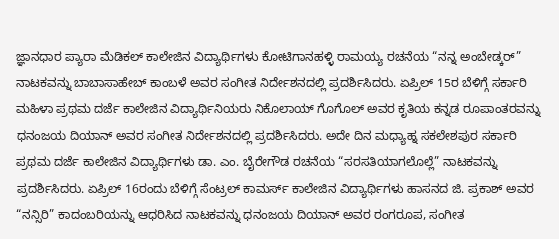ಜ್ಞಾನಧಾರ ಪ್ಯಾರಾ ಮೆಡಿಕಲ್ ಕಾಲೇಜಿನ ವಿದ್ಯಾರ್ಥಿಗಳು ಕೋಟಿಗಾನಹಳ್ಳಿ ರಾಮಯ್ಯ ರಚನೆಯ “ನನ್ನ ಅಂಬೇಡ್ಕರ್” ನಾಟಕವನ್ನು ಬಾಬಾಸಾಹೇಬ್ ಕಾಂಬಳೆ ಅವರ ಸಂಗೀತ ನಿರ್ದೇಶನದಲ್ಲಿ ಪ್ರದರ್ಶಿಸಿದರು. ಏಪ್ರಿಲ್ 15ರ ಬೆಳಿಗ್ಗೆ ಸರ್ಕಾರಿ ಮಹಿಳಾ ಪ್ರಥಮ ದರ್ಜೆ ಕಾಲೇಜಿನ ವಿದ್ಯಾರ್ಥಿನಿಯರು ನಿಕೊಲಾಯ್ ಗೊಗೊಲ್ ಅವರ ಕೃತಿಯ ಕನ್ನಡ ರೂಪಾಂತರವನ್ನು ಧನಂಜಯ ದಿಯಾನ್ ಅವರ ಸಂಗೀತ ನಿರ್ದೇಶನದಲ್ಲಿ ಪ್ರದರ್ಶಿಸಿದರು. ಅದೇ ದಿನ ಮಧ್ಯಾಹ್ನ ಸಕಲೇಶಪುರ ಸರ್ಕಾರಿ ಪ್ರಥಮ ದರ್ಜೆ ಕಾಲೇಜಿನ ವಿದ್ಯಾರ್ಥಿಗಳು ಡಾ. ಎಂ. ಬೈರೇಗೌಡ ರಚನೆಯ “ಸರಸತಿಯಾಗಲೊಲ್ಲೆ” ನಾಟಕವನ್ನು ಪ್ರದರ್ಶಿಸಿದರು. ಏಪ್ರಿಲ್ 16ರಂದು ಬೆಳಿಗ್ಗೆ ಸೆಂಟ್ರಲ್ ಕಾಮರ್ಸ್ ಕಾಲೇಜಿನ ವಿದ್ಯಾರ್ಥಿಗಳು ಹಾಸನದ ಜಿ. ಪ್ರಕಾಶ್ ಅವರ “ನನ್ಸಿರಿ” ಕಾದಂಬರಿಯನ್ನು ಆಧರಿಸಿದ ನಾಟಕವನ್ನು ಧನಂಜಯ ದಿಯಾನ್ ಅವರ ರಂಗರೂಪ, ಸಂಗೀತ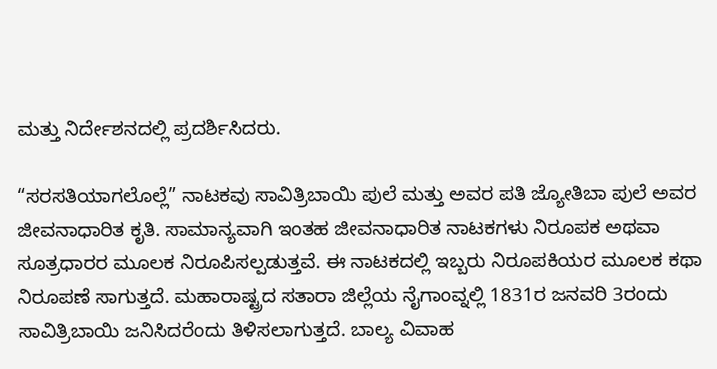ಮತ್ತು ನಿರ್ದೇಶನದಲ್ಲಿ ಪ್ರದರ್ಶಿಸಿದರು.

“ಸರಸತಿಯಾಗಲೊಲ್ಲೆ” ನಾಟಕವು ಸಾವಿತ್ರಿಬಾಯಿ ಪುಲೆ ಮತ್ತು ಅವರ ಪತಿ ಜ್ಯೋತಿಬಾ ಪುಲೆ ಅವರ ಜೀವನಾಧಾರಿತ ಕೃತಿ. ಸಾಮಾನ್ಯವಾಗಿ ಇಂತಹ ಜೀವನಾಧಾರಿತ ನಾಟಕಗಳು ನಿರೂಪಕ ಅಥವಾ ಸೂತ್ರಧಾರರ ಮೂಲಕ ನಿರೂಪಿಸಲ್ಪಡುತ್ತವೆ. ಈ ನಾಟಕದಲ್ಲಿ ಇಬ್ಬರು ನಿರೂಪಕಿಯರ ಮೂಲಕ ಕಥಾ ನಿರೂಪಣೆ ಸಾಗುತ್ತದೆ. ಮಹಾರಾಷ್ಟ್ರದ ಸತಾರಾ ಜಿಲ್ಲೆಯ ನೈಗಾಂವ್ನಲ್ಲಿ 1831ರ ಜನವರಿ 3ರಂದು ಸಾವಿತ್ರಿಬಾಯಿ ಜನಿಸಿದರೆಂದು ತಿಳಿಸಲಾಗುತ್ತದೆ. ಬಾಲ್ಯ ವಿವಾಹ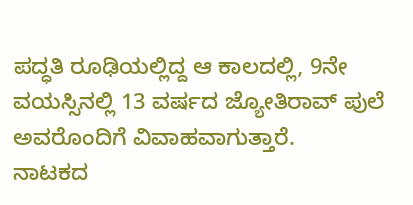ಪದ್ಧತಿ ರೂಢಿಯಲ್ಲಿದ್ದ ಆ ಕಾಲದಲ್ಲಿ, 9ನೇ ವಯಸ್ಸಿನಲ್ಲಿ 13 ವರ್ಷದ ಜ್ಯೋತಿರಾವ್ ಪುಲೆ ಅವರೊಂದಿಗೆ ವಿವಾಹವಾಗುತ್ತಾರೆ.
ನಾಟಕದ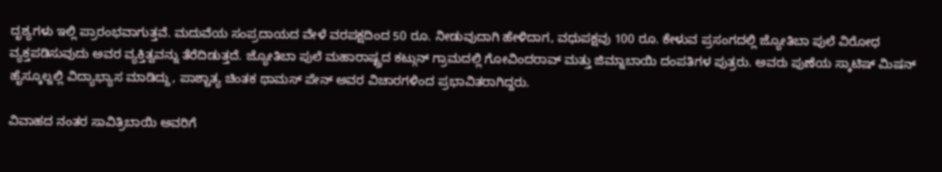ದೃಶ್ಯಗಳು ಇಲ್ಲಿ ಪ್ರಾರಂಭವಾಗುತ್ತವೆ. ಮದುವೆಯ ಸಂಪ್ರದಾಯದ ವೇಳೆ ವರಪಕ್ಷದಿಂದ 50 ರೂ. ನೀಡುವುದಾಗಿ ಹೇಳಿದಾಗ, ವಧುಪಕ್ಷವು 100 ರೂ. ಕೇಳುವ ಪ್ರಸಂಗದಲ್ಲಿ ಜ್ಯೋತಿಬಾ ಪುಲೆ ವಿರೋಧ ವ್ಯಕ್ತಪಡಿಸುವುದು ಅವರ ವ್ಯಕ್ತಿತ್ವವನ್ನು ತೆರೆದಿಡುತ್ತದೆ. ಜ್ಯೋತಿಬಾ ಪುಲೆ ಮಹಾರಾಷ್ಟ್ರದ ಕಟ್ಗುನ್ ಗ್ರಾಮದಲ್ಲಿ ಗೋವಿಂದರಾವ್ ಮತ್ತು ಜಿಮ್ನಾಬಾಯಿ ದಂಪತಿಗಳ ಪುತ್ರರು. ಅವರು ಪುಣೆಯ ಸ್ಕಾಟಿಷ್ ಮಿಷನ್ ಹೈಸ್ಕೂಲ್ನಲ್ಲಿ ವಿದ್ಯಾಭ್ಯಾಸ ಮಾಡಿದ್ದು, ಪಾಶ್ಚಾತ್ಯ ಚಿಂತಕ ಥಾಮಸ್ ಪೇನ್ ಅವರ ವಿಚಾರಗಳಿಂದ ಪ್ರಭಾವಿತರಾಗಿದ್ದರು.

ವಿವಾಹದ ನಂತರ ಸಾವಿತ್ರಿಬಾಯಿ ಅವರಿಗೆ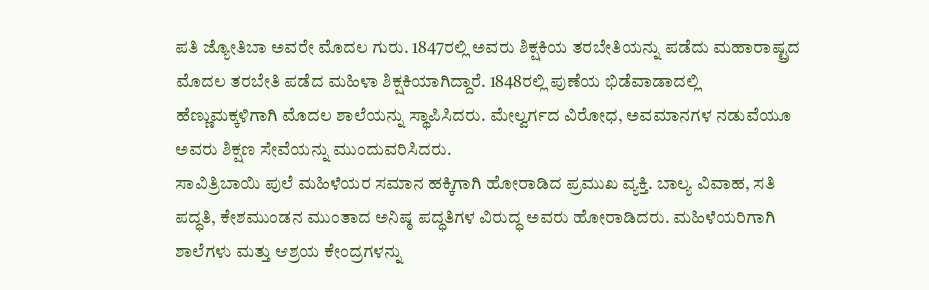ಪತಿ ಜ್ಯೋತಿಬಾ ಅವರೇ ಮೊದಲ ಗುರು. 1847ರಲ್ಲಿ ಅವರು ಶಿಕ್ಷಕಿಯ ತರಬೇತಿಯನ್ನು ಪಡೆದು ಮಹಾರಾಷ್ಟ್ರದ ಮೊದಲ ತರಬೇತಿ ಪಡೆದ ಮಹಿಳಾ ಶಿಕ್ಷಕಿಯಾಗಿದ್ದಾರೆ. 1848ರಲ್ಲಿ ಪುಣೆಯ ಭಿಡೆವಾಡಾದಲ್ಲಿ ಹೆಣ್ಣುಮಕ್ಕಳಿಗಾಗಿ ಮೊದಲ ಶಾಲೆಯನ್ನು ಸ್ಥಾಪಿಸಿದರು. ಮೇಲ್ವರ್ಗದ ವಿರೋಧ, ಅವಮಾನಗಳ ನಡುವೆಯೂ ಅವರು ಶಿಕ್ಷಣ ಸೇವೆಯನ್ನು ಮುಂದುವರಿಸಿದರು.
ಸಾವಿತ್ರಿಬಾಯಿ ಪುಲೆ ಮಹಿಳೆಯರ ಸಮಾನ ಹಕ್ಕಿಗಾಗಿ ಹೋರಾಡಿದ ಪ್ರಮುಖ ವ್ಯಕ್ತಿ. ಬಾಲ್ಯ ವಿವಾಹ, ಸತಿ ಪದ್ಧತಿ, ಕೇಶಮುಂಡನ ಮುಂತಾದ ಅನಿಷ್ಠ ಪದ್ಧತಿಗಳ ವಿರುದ್ಧ ಅವರು ಹೋರಾಡಿದರು. ಮಹಿಳೆಯರಿಗಾಗಿ ಶಾಲೆಗಳು ಮತ್ತು ಆಶ್ರಯ ಕೇಂದ್ರಗಳನ್ನು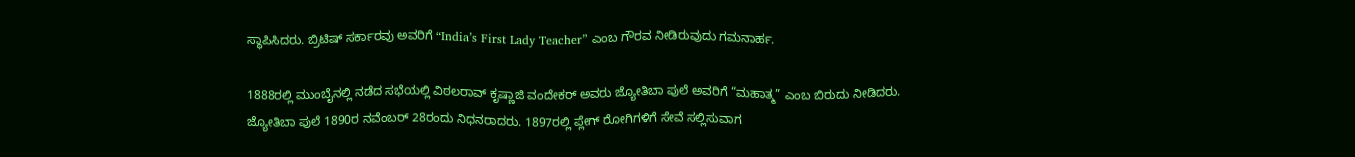ಸ್ಥಾಪಿಸಿದರು. ಬ್ರಿಟಿಷ್ ಸರ್ಕಾರವು ಅವರಿಗೆ “India’s First Lady Teacher” ಎಂಬ ಗೌರವ ನೀಡಿರುವುದು ಗಮನಾರ್ಹ.

1888ರಲ್ಲಿ ಮುಂಬೈನಲ್ಲಿ ನಡೆದ ಸಭೆಯಲ್ಲಿ ವಿಠಲರಾವ್ ಕೃಷ್ಣಾಜಿ ವಂದೇಕರ್ ಅವರು ಜ್ಯೋತಿಬಾ ಪುಲೆ ಅವರಿಗೆ “ಮಹಾತ್ಮ” ಎಂಬ ಬಿರುದು ನೀಡಿದರು. ಜ್ಯೋತಿಬಾ ಪುಲೆ 1890ರ ನವೆಂಬರ್ 28ರಂದು ನಿಧನರಾದರು. 1897ರಲ್ಲಿ ಪ್ಲೇಗ್ ರೋಗಿಗಳಿಗೆ ಸೇವೆ ಸಲ್ಲಿಸುವಾಗ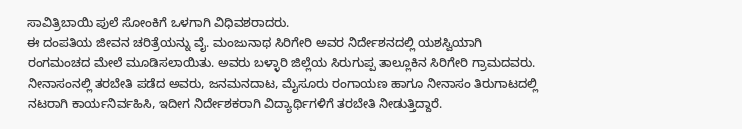ಸಾವಿತ್ರಿಬಾಯಿ ಪುಲೆ ಸೋಂಕಿಗೆ ಒಳಗಾಗಿ ವಿಧಿವಶರಾದರು.
ಈ ದಂಪತಿಯ ಜೀವನ ಚರಿತ್ರೆಯನ್ನು ವೈ. ಮಂಜುನಾಥ ಸಿರಿಗೇರಿ ಅವರ ನಿರ್ದೇಶನದಲ್ಲಿ ಯಶಸ್ವಿಯಾಗಿ ರಂಗಮಂಚದ ಮೇಲೆ ಮೂಡಿಸಲಾಯಿತು. ಅವರು ಬಳ್ಳಾರಿ ಜಿಲ್ಲೆಯ ಸಿರುಗುಪ್ಪ ತಾಲ್ಲೂಕಿನ ಸಿರಿಗೇರಿ ಗ್ರಾಮದವರು. ನೀನಾಸಂನಲ್ಲಿ ತರಬೇತಿ ಪಡೆದ ಅವರು, ಜನಮನದಾಟ, ಮೈಸೂರು ರಂಗಾಯಣ ಹಾಗೂ ನೀನಾಸಂ ತಿರುಗಾಟದಲ್ಲಿ ನಟರಾಗಿ ಕಾರ್ಯನಿರ್ವಹಿಸಿ, ಇದೀಗ ನಿರ್ದೇಶಕರಾಗಿ ವಿದ್ಯಾರ್ಥಿಗಳಿಗೆ ತರಬೇತಿ ನೀಡುತ್ತಿದ್ದಾರೆ.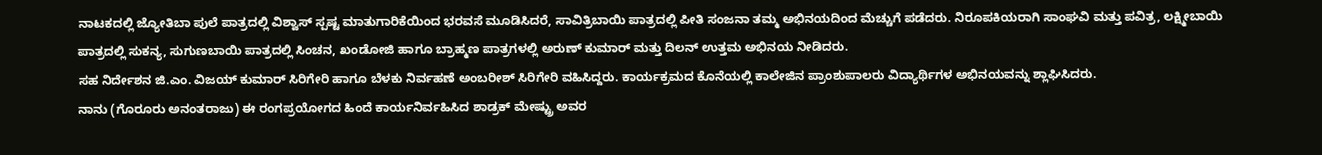ನಾಟಕದಲ್ಲಿ ಜ್ಯೋತಿಬಾ ಪುಲೆ ಪಾತ್ರದಲ್ಲಿ ವಿಶ್ವಾಸ್ ಸ್ಪಷ್ಟ ಮಾತುಗಾರಿಕೆಯಿಂದ ಭರವಸೆ ಮೂಡಿಸಿದರೆ, ಸಾವಿತ್ರಿಬಾಯಿ ಪಾತ್ರದಲ್ಲಿ ಪೀತಿ ಸಂಜನಾ ತಮ್ಮ ಅಭಿನಯದಿಂದ ಮೆಚ್ಚುಗೆ ಪಡೆದರು. ನಿರೂಪಕಿಯರಾಗಿ ಸಾಂಘವಿ ಮತ್ತು ಪವಿತ್ರ, ಲಕ್ಷ್ಮೀಬಾಯಿ ಪಾತ್ರದಲ್ಲಿ ಸುಕನ್ಯ, ಸುಗುಣಬಾಯಿ ಪಾತ್ರದಲ್ಲಿ ಸಿಂಚನ, ಖಂಡೋಜಿ ಹಾಗೂ ಬ್ರಾಹ್ಮಣ ಪಾತ್ರಗಳಲ್ಲಿ ಅರುಣ್ ಕುಮಾರ್ ಮತ್ತು ದಿಲನ್ ಉತ್ತಮ ಅಭಿನಯ ನೀಡಿದರು.
ಸಹ ನಿರ್ದೇಶನ ಜಿ.ಎಂ. ವಿಜಯ್ ಕುಮಾರ್ ಸಿರಿಗೇರಿ ಹಾಗೂ ಬೆಳಕು ನಿರ್ವಹಣೆ ಅಂಬರೀಶ್ ಸಿರಿಗೇರಿ ವಹಿಸಿದ್ದರು. ಕಾರ್ಯಕ್ರಮದ ಕೊನೆಯಲ್ಲಿ ಕಾಲೇಜಿನ ಪ್ರಾಂಶುಪಾಲರು ವಿದ್ಯಾರ್ಥಿಗಳ ಅಭಿನಯವನ್ನು ಶ್ಲಾಘಿಸಿದರು.
ನಾನು (ಗೊರೂರು ಅನಂತರಾಜು) ಈ ರಂಗಪ್ರಯೋಗದ ಹಿಂದೆ ಕಾರ್ಯನಿರ್ವಹಿಸಿದ ಶಾಡ್ರಕ್ ಮೇಷ್ಟ್ರು ಅವರ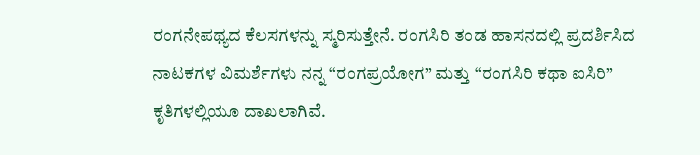ರಂಗನೇಪಥ್ಯದ ಕೆಲಸಗಳನ್ನು ಸ್ಮರಿಸುತ್ತೇನೆ. ರಂಗಸಿರಿ ತಂಡ ಹಾಸನದಲ್ಲಿ ಪ್ರದರ್ಶಿಸಿದ ನಾಟಕಗಳ ವಿಮರ್ಶೆಗಳು ನನ್ನ “ರಂಗಪ್ರಯೋಗ” ಮತ್ತು “ರಂಗಸಿರಿ ಕಥಾ ಐಸಿರಿ” ಕೃತಿಗಳಲ್ಲಿಯೂ ದಾಖಲಾಗಿವೆ.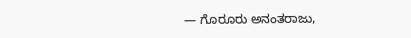— ಗೊರೂರು ಅನಂತರಾಜು,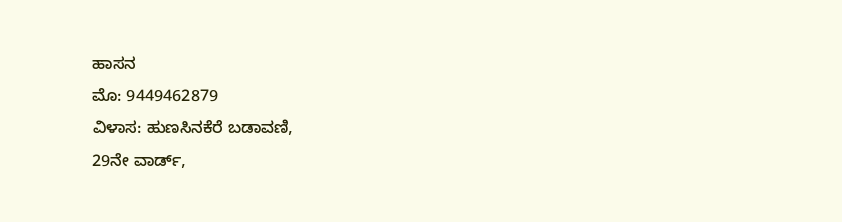ಹಾಸನ
ಮೊ: 9449462879
ವಿಳಾಸ: ಹುಣಸಿನಕೆರೆ ಬಡಾವಣಿ,
29ನೇ ವಾರ್ಡ್,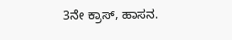3ನೇ ಕ್ರಾಸ್, ಹಾಸನ.